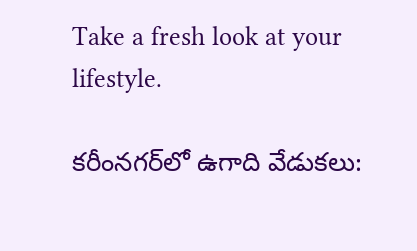Take a fresh look at your lifestyle.

కరీంనగర్‌లో ఉగాది వేడుకలు: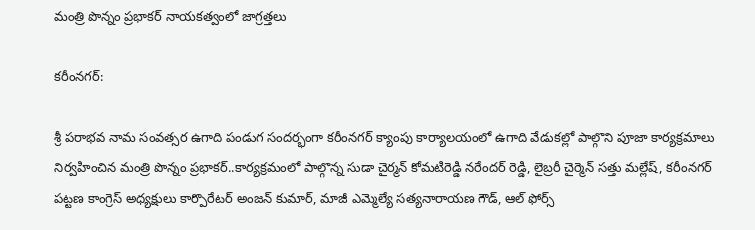మంత్రి పొన్నం ప్రభాకర్ నాయకత్వంలో జాగ్రత్తలు

కరీంనగర్:

శ్రీ పరాభవ నామ సంవత్సర ఉగాది పండుగ సందర్భంగా కరీంనగర్ క్యాంపు కార్యాలయంలో ఉగాది వేడుకల్లో పాల్గొని పూజా కార్యక్రమాలు నిర్వహించిన మంత్రి పొన్నం ప్రభాకర్..కార్యక్రమంలో పాల్గొన్న సుడా చైర్మన్ కోమటిరెడ్డి నరేందర్ రెడ్డి, లైబ్రరీ చైర్మెన్ సత్తు మల్లేష్, కరీంనగర్ పట్టణ కాంగ్రెస్ అధ్యక్షులు కార్పొరేటర్ అంజన్ కుమార్, మాజీ ఎమ్మెల్యే సత్యనారాయణ గౌడ్, ఆల్ ఫోర్స్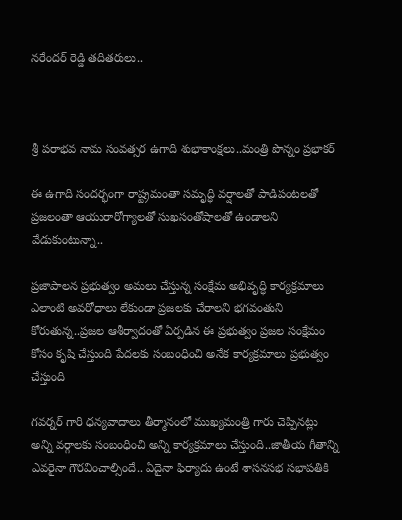నరేందర్ రెడ్డి తదితరులు..



శ్రీ పరాభవ నామ సంవత్సర ఉగాది శుభాకాంక్షలు..మంత్రి పొన్నం ప్రభాకర్

ఈ ఉగాది సందర్భంగా రాష్ట్రమంతా సమృద్ధి వర్షాలతో పాడిపంటలతో ప్రజలంతా ఆయురారోగ్యాలతో సుఖసంతోషాలతో ఉండాలని వేడుకుంటున్నా..

ప్రజాపాలన ప్రభుత్వం అమలు చేస్తున్న సంక్షేమ అభివృద్ధి కార్యక్రమాలు ఎలాంటి అవరోధాలు లేకుండా ప్రజలకు చేరాలని భగవంతుని కోరుతున్న..ప్రజల ఆశీర్వాదంతో ఏర్పడిన ఈ ప్రభుత్వం ప్రజల సంక్షేమం కోసం కృషి చేస్తుంది పేదలకు సంబంధించి అనేక కార్యక్రమాలు ప్రభుత్వం చేస్తుంది

గవర్నర్ గారి ధన్యవాదాలు తీర్మానంలో ముఖ్యమంత్రి గారు చెప్పినట్లు అన్ని వర్గాలకు సంబంధించి అన్ని కార్యక్రమాలు చేస్తుంది..జాతీయ గీతాన్ని ఎవరైనా గౌరవించాల్సిందే.. ఏదైనా ఫిర్యాదు ఉంటే శాసనసభ సభాపతికి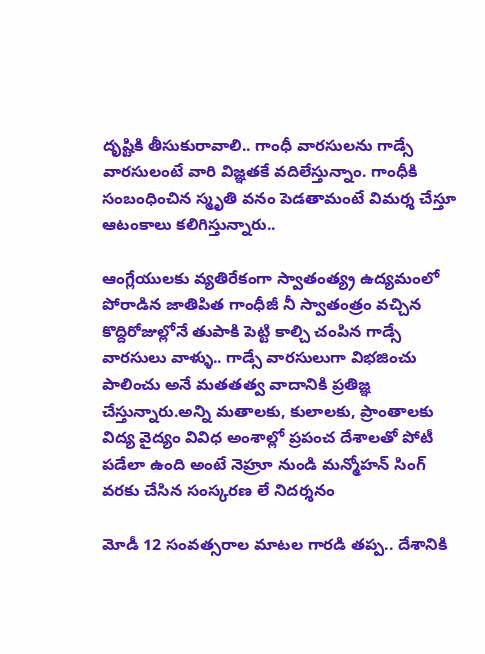దృష్టికి తీసుకురావాలి.. గాంధీ వారసులను గాడ్సే వారసులంటే వారి విజ్ఞతకే వదిలేస్తున్నాం. గాంధీకి సంబంధించిన స్మృతి వనం పెడతామంటే విమర్శ చేస్తూ ఆటంకాలు కలిగిస్తున్నారు..

ఆంగ్లేయులకు వ్యతిరేకంగా స్వాతంత్య్ర ఉద్యమంలో పోరాడిన జాతిపిత గాంధీజీ నీ స్వాతంత్రం వచ్చిన కొద్దిరోజుల్లోనే తుపాకి పెట్టి కాల్చి చంపిన గాడ్సే వారసులు వాళ్ళు.. గాడ్సే వారసులుగా విభజించు పాలించు అనే మతతత్వ వాదానికి ప్రతిజ్ఞ చేస్తున్నారు.అన్ని మతాలకు, కులాలకు, ప్రాంతాలకు విద్య వైద్యం వివిధ అంశాల్లో ప్రపంచ దేశాలతో పోటీ పడేలా ఉంది అంటే నెహ్రూ నుండి మన్మోహన్ సింగ్ వరకు చేసిన సంస్కరణ లే నిదర్శనం

మోడీ 12 సంవత్సరాల మాటల గారడి తప్ప.. దేశానికి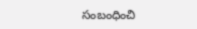సంబంధించి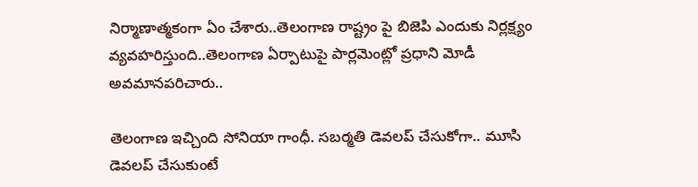నిర్మాణాత్మకంగా ఏం చేశారు..తెలంగాణ రాష్ట్రం పై బిజెపి ఎందుకు నిర్లక్ష్యం వ్యవహరిస్తుంది..తెలంగాణ ఏర్పాటుపై పార్లమెంట్లో ప్రధాని మోడీ అవమానపరిచారు..

తెలంగాణ ఇచ్చింది సోనియా గాంధీ. సబర్మతి డెవలప్ చేసుకోగా.. మూసి డెవలప్ చేసుకుంటే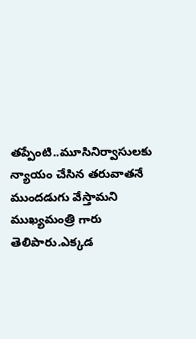తప్పేంటి..మూసినిర్వాసులకు న్యాయం చేసిన తరువాతనే ముందడుగు వేస్తామని ముఖ్యమంత్రి గారు తెలిపారు.ఎక్కడ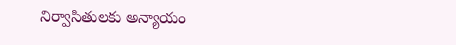నిర్వాసితులకు అన్యాయం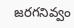జరగనివ్వం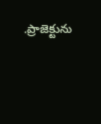.ప్రాజెక్టును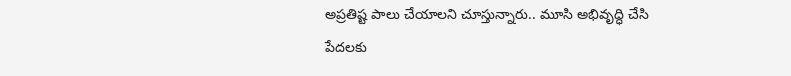అప్రతిష్ట పాలు చేయాలని చూస్తున్నారు.. మూసి అభివృద్ధి చేసి పేదలకు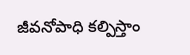జీవనోపాధి కల్పిస్తాం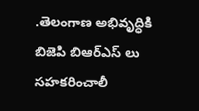.తెలంగాణ అభివృద్ధికి బిజెపి బిఆర్ఎస్ లు సహకరించాలీ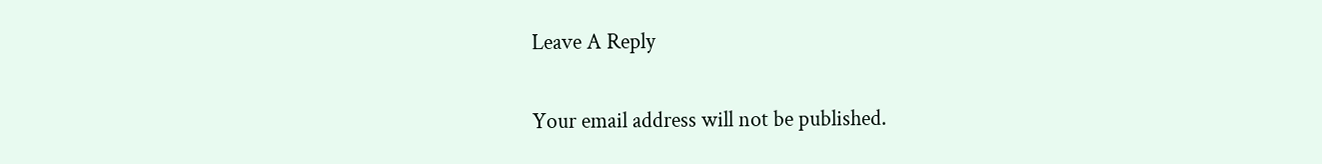Leave A Reply

Your email address will not be published.